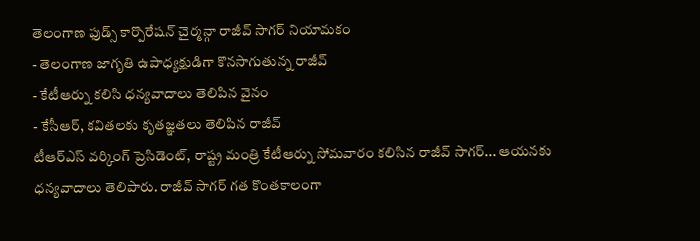తెలంగాణ ఫుడ్స్ కార్పొరేషన్ చైర్మన్గా రాజీవ్ సాగర్ నియామకం
- తెలంగాణ జాగృతి ఉపాధ్యక్షుడిగా కొనసాగుతున్న రాజీవ్
- కేటీఆర్ను కలిసి ధన్యవాదాలు తెలిపిన వైనం
- కేసీఆర్, కవితలకు కృతజ్ఞతలు తెలిపిన రాజీవ్
టీఆర్ఎస్ వర్కింగ్ ప్రెసిడెంట్, రాష్ట్ర మంత్రి కేటీఆర్ను సోమవారం కలిసిన రాజీవ్ సాగర్... ఆయనకు ధన్యవాదాలు తెలిపారు. రాజీవ్ సాగర్ గత కొంతకాలంగా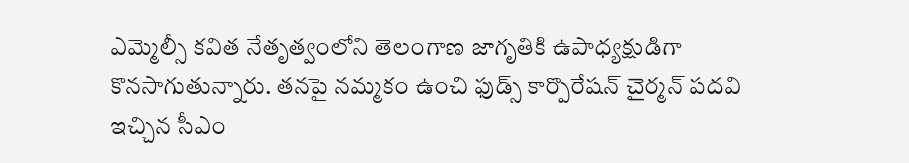ఎమ్మెల్సీ కవిత నేతృత్వంలోని తెలంగాణ జాగృతికి ఉపాధ్యక్షుడిగా కొనసాగుతున్నారు. తనపై నమ్మకం ఉంచి ఫుడ్స్ కార్పొరేషన్ చైర్మన్ పదవి ఇచ్చిన సీఎం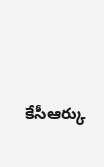కేసీఆర్కు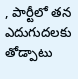, పార్టీలో తన ఎదుగుదలకు తోడ్పాటు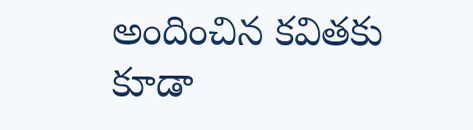అందించిన కవితకు కూడా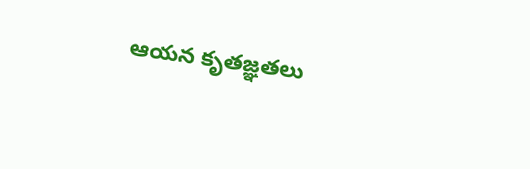ఆయన కృతజ్ఞతలు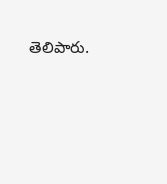తెలిపారు.